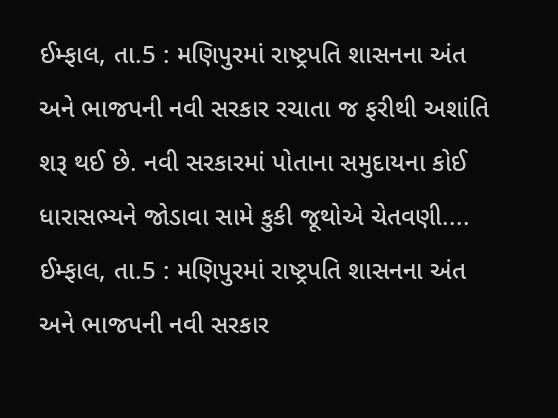ઈમ્ફાલ, તા.5 : મણિપુરમાં રાષ્ટ્રપતિ શાસનના અંત અને ભાજપની નવી સરકાર રચાતા જ ફરીથી અશાંતિ શરૂ થઈ છે. નવી સરકારમાં પોતાના સમુદાયના કોઈ ધારાસભ્યને જોડાવા સામે કુકી જૂથોએ ચેતવણી....
ઈમ્ફાલ, તા.5 : મણિપુરમાં રાષ્ટ્રપતિ શાસનના અંત અને ભાજપની નવી સરકાર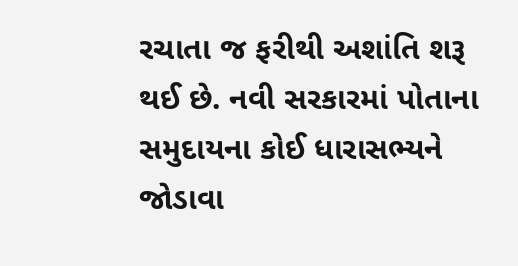રચાતા જ ફરીથી અશાંતિ શરૂ થઈ છે. નવી સરકારમાં પોતાના સમુદાયના કોઈ ધારાસભ્યને જોડાવા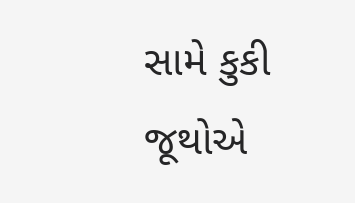સામે કુકી જૂથોએ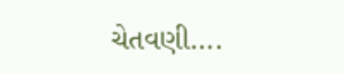ચેતવણી....